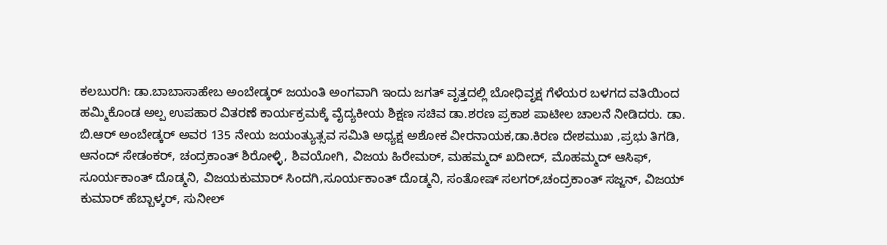ಕಲಬುರಗಿ: ಡಾ.ಬಾಬಾಸಾಹೇಬ ಅಂಬೇಡ್ಕರ್ ಜಯಂತಿ ಅಂಗವಾಗಿ ಇಂದು ಜಗತ್ ವೃತ್ತದಲ್ಲಿ ಬೋಧಿವೃಕ್ಷ ಗೆಳೆಯರ ಬಳಗದ ವತಿಯಿಂದ ಹಮ್ಮಿಕೊಂಡ ಅಲ್ಪ ಉಪಹಾರ ವಿತರಣೆ ಕಾರ್ಯಕ್ರಮಕ್ಕೆ ವೈದ್ಯಕೀಯ ಶಿಕ್ಷಣ ಸಚಿವ ಡಾ.ಶರಣ ಪ್ರಕಾಶ ಪಾಟೀಲ ಚಾಲನೆ ನೀಡಿದರು. ಡಾ. ಬಿ.ಆರ್ ಅಂಬೇಡ್ಕರ್ ಅವರ 135 ನೇಯ ಜಯಂತ್ಯುತ್ಸವ ಸಮಿತಿ ಅಧ್ಯಕ್ಷ ಅಶೋಕ ವೀರನಾಯಕ,ಡಾ.ಕಿರಣ ದೇಶಮುಖ ,ಪ್ರಭು ತಿಗಡಿ, ಆನಂದ್ ಸೇಡಂಕರ್, ಚಂದ್ರಕಾಂತ್ ಶಿರೋಳ್ಳಿ, ಶಿವಯೋಗಿ, ವಿಜಯ ಹಿರೇಮಠ್, ಮಹಮ್ಮದ್ ಖದೀದ್, ಮೊಹಮ್ಮದ್ ಆಸಿಫ್, ಸೂರ್ಯಕಾಂತ್ ದೊಡ್ಮನಿ, ವಿಜಯಕುಮಾರ್ ಸಿಂದಗಿ,ಸೂರ್ಯಕಾಂತ್ ದೊಡ್ಮನಿ, ಸಂತೋಷ್ ಸಲಗರ್,ಚಂದ್ರಕಾಂತ್ ಸಜ್ಜನ್, ವಿಜಯ್ ಕುಮಾರ್ ಹೆಬ್ಬಾಳ್ಕರ್, ಸುನೀಲ್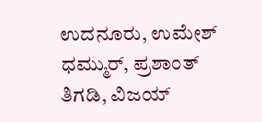ಉದನೂರು, ಉಮೇಶ್ ಧಮ್ಮುರ್, ಪ್ರಶಾಂತ್ ತಿಗಡಿ, ವಿಜಯ್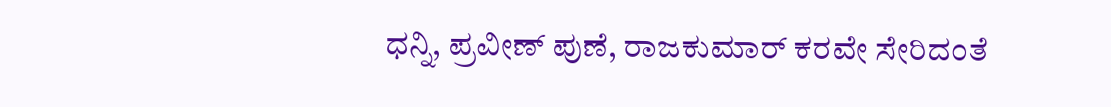ಧನ್ನಿ, ಪ್ರವೀಣ್ ಪುಣೆ, ರಾಜಕುಮಾರ್ ಕರವೇ ಸೇರಿದಂತೆ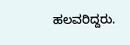ಹಲವರಿದ್ದರು.